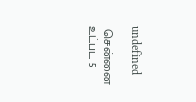undefined

 சென்னை உட்பட 5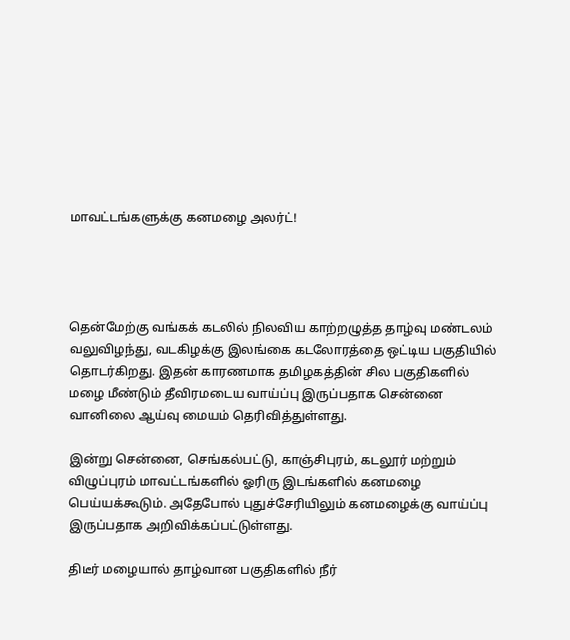மாவட்டங்களுக்கு கனமழை அலர்ட்!




தென்மேற்கு வங்கக் கடலில் நிலவிய காற்றழுத்த தாழ்வு மண்டலம் வலுவிழந்து, வடகிழக்கு இலங்கை கடலோரத்தை ஒட்டிய பகுதியில் தொடர்கிறது. இதன் காரணமாக தமிழகத்தின் சில பகுதிகளில் மழை மீண்டும் தீவிரமடைய வாய்ப்பு இருப்பதாக சென்னை வானிலை ஆய்வு மையம் தெரிவித்துள்ளது.

இன்று சென்னை, செங்கல்பட்டு, காஞ்சிபுரம், கடலூர் மற்றும் விழுப்புரம் மாவட்டங்களில் ஓரிரு இடங்களில் கனமழை பெய்யக்கூடும். அதேபோல் புதுச்சேரியிலும் கனமழைக்கு வாய்ப்பு இருப்பதாக அறிவிக்கப்பட்டுள்ளது.

திடீர் மழையால் தாழ்வான பகுதிகளில் நீர்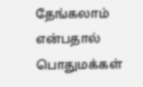தேங்கலாம் என்பதால் பொதுமக்கள்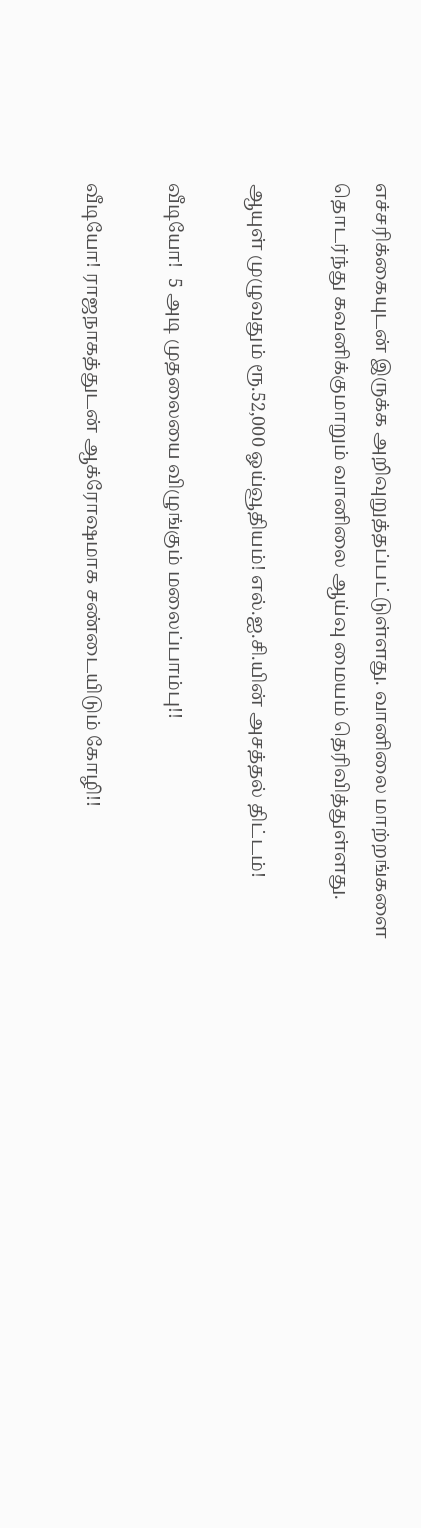எச்சரிக்கையுடன் இருக்க அறிவுறுத்தப்பட்டுள்ளது. வானிலை மாற்றங்களை தொடர்ந்து கவனிக்குமாறும் வானிலை ஆய்வு மையம் தெரிவித்துள்ளது.

ஆயுள் முழுவதும் ரூ.52,000 ஓய்வூதியம்! எல்.ஐ.சி.யின் அசத்தல் திட்டம்!

வீடியோ!  5 அடி முதலையை விழுங்கும் மலைப்பாம்பு!!

வீடியோ! ராஜநாகத்துடன் ஆக்ரோஷமாக சண்டையிடும் கோழி!!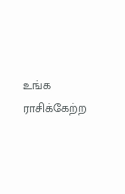உங்க ராசிக்கேற்ற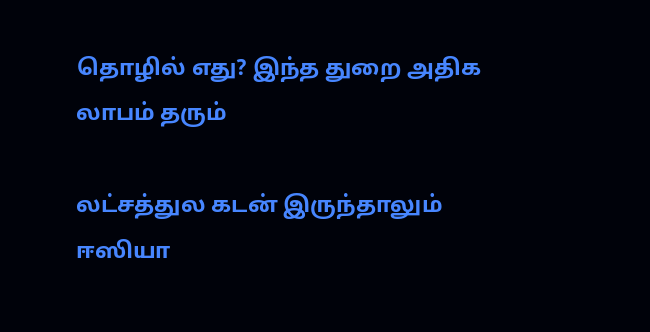தொழில் எது? இந்த துறை அதிக லாபம் தரும்

லட்சத்துல கடன் இருந்தாலும் ஈஸியா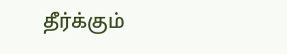தீர்க்கும்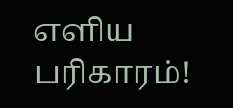எளிய பரிகாரம்!